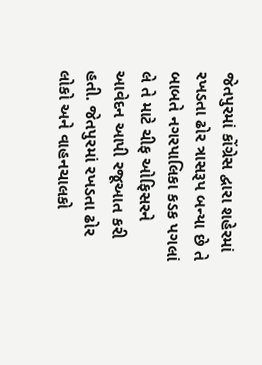જેતપુરમાં કોંગ્રેસ દ્વારા શહેરમાં રખડતા ઢોર ત્રાસરૂપ બન્યા છે તે બાબતે નગરપાલિકા કડક પગલાં લે તે માટે ચીફ ઓફિસરને આવેદન આપી રજૂઆત કરી હતી. જેતપુરમાં રખડતા ઢોર લોકો અને વાહનચાલકો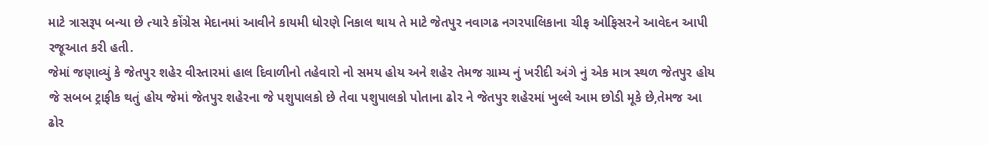માટે ત્રાસરૂપ બન્યા છે ત્યારે કોંગ્રેસ મેદાનમાં આવીને કાયમી ધોરણે નિકાલ થાય તે માટે જેતપુર નવાગઢ નગરપાલિકાના ચીફ ઓફિસરને આવેદન આપી રજૂઆત કરી હતી.
જેમાં જણાવ્યું કે જેતપુર શહેર વીસ્તારમાં હાલ દિવાળીનો તહેવારો નો સમય હોય અને શહેર તેમજ ગ્રામ્ય નું ખરીદી અંગે નું એક માત્ર સ્થળ જેતપુર હોય જે સબબ ટ્રાફીક થતું હોય જેમાં જેતપુર શહેરના જે પશુપાલકો છે તેવા પશુપાલકો પોતાના ઢોર ને જેતપુર શહેરમાં ખુલ્લે આમ છોડી મૂકે છે,તેમજ આ ઢોર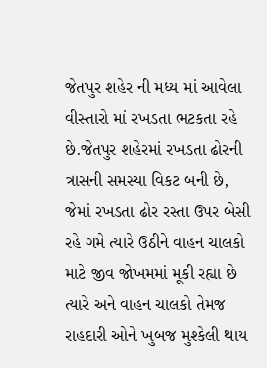જેતપુર શહેર ની મધ્ય માં આવેલા વીસ્તારો માં રખડતા ભટકતા રહે છે.જેતપુર શહેરમાં રખડતા ઢોરની ત્રાસની સમસ્યા વિકટ બની છે, જેમાં રખડતા ઢોર રસ્તા ઉપર બેસી રહે ગમે ત્યારે ઉઠીને વાહન ચાલકો માટે જીવ જોખમમાં મૂકી રહ્યા છે ત્યારે અને વાહન ચાલકો તેમજ રાહદારી ઓને ખુબજ મુશ્કેલી થાય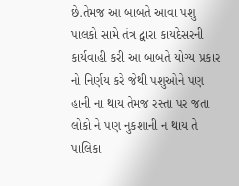છે.તેમજ આ બાબતે આવા પશુ પાલકો સામે તંત્ર દ્વારા કાયદેસરની કાર્યવાહી કરી આ બાબતે યોગ્ય પ્રકાર નો નિર્ણય કરે જેથી પશુઓને પણ હાની ના થાય તેમજ રસ્તા પર જતા લોકો ને પણ નુકશાની ન થાય તે પાલિકા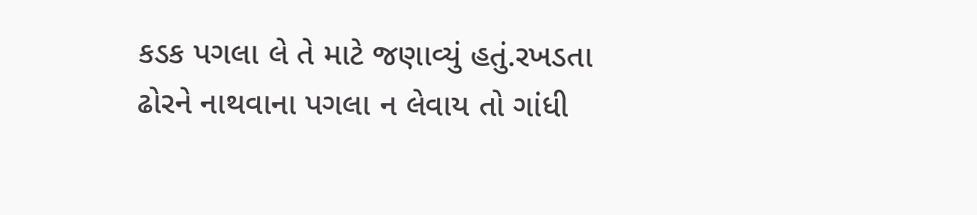કડક પગલા લે તે માટે જણાવ્યું હતું.રખડતા ઢોરને નાથવાના પગલા ન લેવાય તો ગાંધી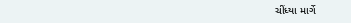ચીંધ્યા માર્ગે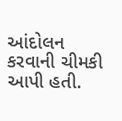આંદોલન કરવાની ચીમકી આપી હતી.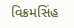વિક્રમસિંહ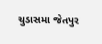ચુડાસમા જેતપુર